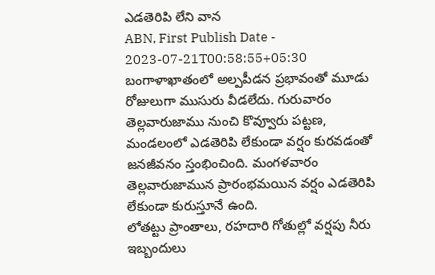ఎడతెరిపి లేని వాన
ABN, First Publish Date - 2023-07-21T00:58:55+05:30
బంగాళాఖాతంలో అల్పపీడన ప్రభావంతో మూడు రోజులుగా ముసురు వీడలేదు. గురువారం తెల్లవారుజాము నుంచి కొవ్వూరు పట్టణ, మండలంలో ఎడతెరిపి లేకుండా వర్షం కురవడంతో జనజీవనం స్తంభించింది. మంగళవారం తెల్లవారుజామున ప్రారంభమయిన వర్షం ఎడతెరిపి లేకుండా కురుస్తూనే ఉంది.
లోతట్టు ప్రాంతాలు, రహదారి గోతుల్లో వర్షపు నీరు
ఇబ్బందులు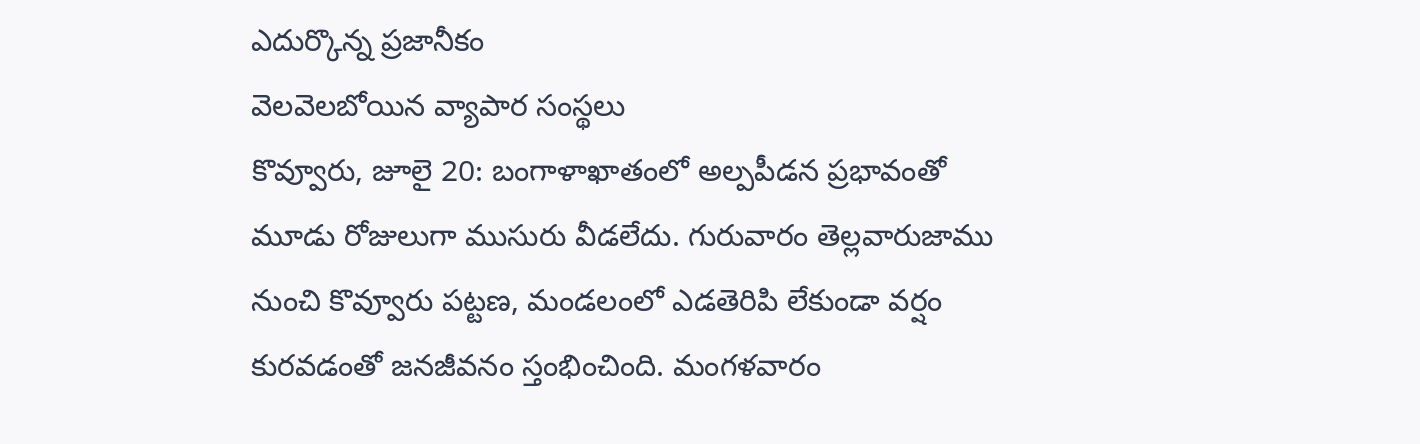ఎదుర్కొన్న ప్రజానీకం
వెలవెలబోయిన వ్యాపార సంస్థలు
కొవ్వూరు, జూలై 20: బంగాళాఖాతంలో అల్పపీడన ప్రభావంతో మూడు రోజులుగా ముసురు వీడలేదు. గురువారం తెల్లవారుజాము నుంచి కొవ్వూరు పట్టణ, మండలంలో ఎడతెరిపి లేకుండా వర్షం కురవడంతో జనజీవనం స్తంభించింది. మంగళవారం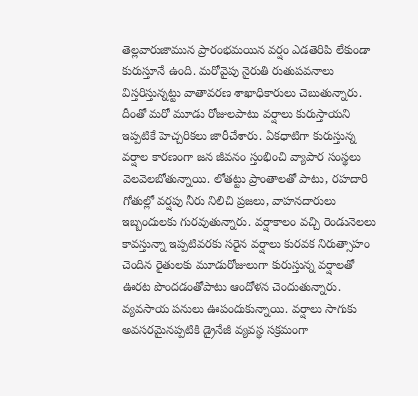తెల్లవారుజామున ప్రారంభమయిన వర్షం ఎడతెరిపి లేకుండా కురుస్తూనే ఉంది. మరోవైపు నైరుతి రుతుపవనాలు విస్తరిస్తున్నట్టు వాతావరణ శాఖాధికారులు చెబుతున్నారు. దీంతో మరో మూడు రోజులపాటు వర్షాలు కురుస్తాయని ఇప్పటికే హెచ్చరికలు జారీచేశారు. ఏకధాటిగా కురుస్తున్న వర్షాల కారణంగా జన జీవనం స్తంభించి వ్యాపార సంస్థలు వెలవెలబోతున్నాయి. లోతట్టు ప్రాంతాలతో పాటు, రహదారి గోతుల్లో వర్షపు నీరు నిలిచి ప్రజలు, వాహనదారులు ఇబ్బందులకు గురవుతున్నారు. వర్షాకాలం వచ్చి రెండునెలలు కావస్తున్నా ఇప్పటివరకు సరైన వర్షాలు కురవక నిరుత్సాహం చెందిన రైతులకు మూడురోజులుగా కురుస్తున్న వర్షాలతో ఊరట పొందడంతోపాటు ఆందోళన చెందుతున్నారు. వ్యవసాయ పనులు ఊపందుకున్నాయి. వర్షాలు సాగుకు అవసరమైనప్పటికి డ్రైనేజీ వ్యవస్థ సక్రమంగా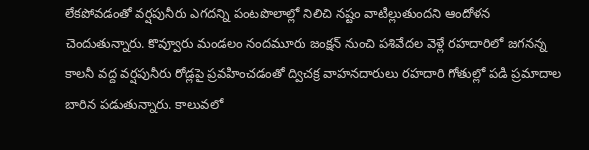లేకపోవడంతో వర్షపునీరు ఎగదన్ని పంటపొలాల్లో నిలిచి నష్టం వాటిల్లుతుందని ఆందోళన చెందుతున్నారు. కొవ్వూరు మండలం నందమూరు జంక్షన్ నుంచి పశివేదల వెళ్లే రహదారిలో జగనన్న కాలనీ వద్ద వర్షపునీరు రోడ్లపై ప్రవహించడంతో ద్విచక్ర వాహనదారులు రహదారి గోతుల్లో పడి ప్రమాదాల బారిన పడుతున్నారు. కాలువలో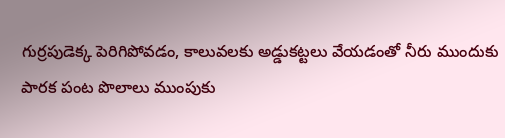గుర్రపుడెక్క పెరిగిపోవడం, కాలువలకు అడ్డుకట్టలు వేయడంతో నీరు ముందుకు పారక పంట పొలాలు ముంపుకు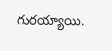గురయ్యాయి.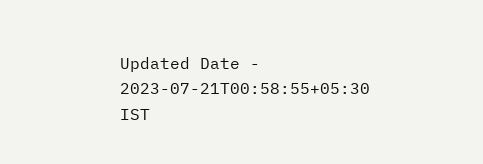Updated Date - 2023-07-21T00:58:55+05:30 IST